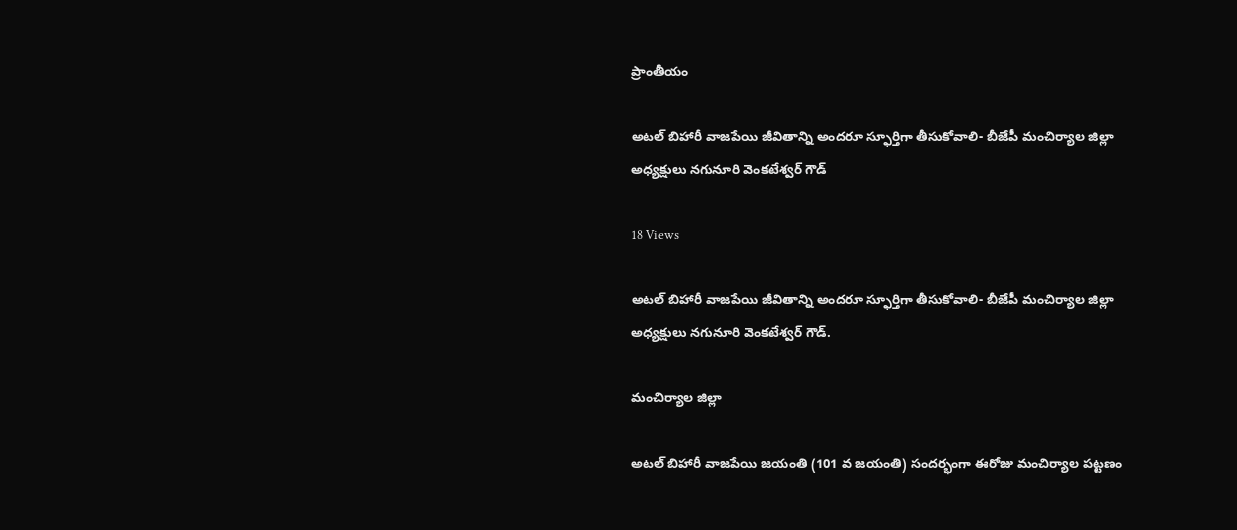ప్రాంతీయం

అటల్ బిహారీ వాజపేయి జీవితాన్ని అందరూ స్ఫూర్తిగా తీసుకోవాలి- బీజేపీ మంచిర్యాల జిల్లా అధ్యక్షులు నగునూరి వెంకటేశ్వర్ గౌడ్

18 Views

అటల్ బిహారీ వాజపేయి జీవితాన్ని అందరూ స్ఫూర్తిగా తీసుకోవాలి- బీజేపీ మంచిర్యాల జిల్లా అధ్యక్షులు నగునూరి వెంకటేశ్వర్ గౌడ్.

మంచిర్యాల జిల్లా

అటల్ బిహారీ వాజపేయి జయంతి (101 వ జయంతి) సందర్భంగా ఈరోజు మంచిర్యాల పట్టణం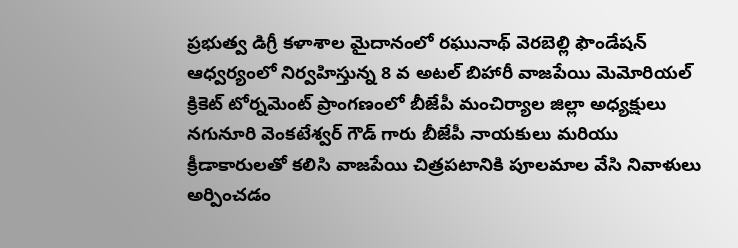ప్రభుత్వ డిగ్రీ కళాశాల మైదానంలో రఘునాథ్ వెరబెల్లి ఫౌండేషన్ ఆధ్వర్యంలో నిర్వహిస్తున్న 8 వ అటల్ బిహారీ వాజపేయి మెమోరియల్ క్రికెట్ టోర్నమెంట్ ప్రాంగణంలో బీజేపీ మంచిర్యాల జిల్లా అధ్యక్షులు నగునూరి వెంకటేశ్వర్ గౌడ్ గారు బీజేపీ నాయకులు మరియు క్రీడాకారులతో కలిసి వాజపేయి చిత్రపటానికి పూలమాల వేసి నివాళులు అర్పించడం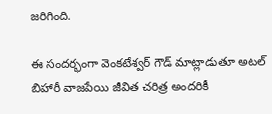జరిగింది.

ఈ సందర్భంగా వెంకటేశ్వర్ గౌడ్ మాట్లాడుతూ అటల్ బిహారీ వాజపేయి జీవిత చరిత్ర అందరికీ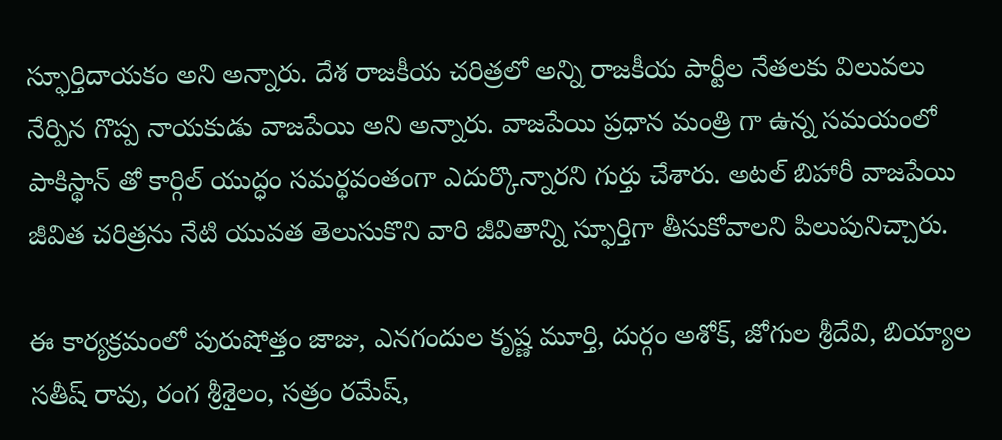స్ఫూర్తిదాయకం అని అన్నారు. దేశ రాజకీయ చరిత్రలో అన్ని రాజకీయ పార్టీల నేతలకు విలువలు నేర్పిన గొప్ప నాయకుడు వాజపేయి అని అన్నారు. వాజపేయి ప్రధాన మంత్రి గా ఉన్న సమయంలో పాకిస్థాన్ తో కార్గిల్ యుద్ధం సమర్థవంతంగా ఎదుర్కొన్నారని గుర్తు చేశారు. అటల్ బిహారీ వాజపేయి జీవిత చరిత్రను నేటి యువత తెలుసుకొని వారి జీవితాన్ని స్ఫూర్తిగా తీసుకోవాలని పిలుపునిచ్చారు.

ఈ కార్యక్రమంలో పురుషోత్తం జాజు, ఎనగందుల కృష్ణ మూర్తి, దుర్గం అశోక్, జోగుల శ్రీదేవి, బియ్యాల సతీష్ రావు, రంగ శ్రీశైలం, సత్రం రమేష్,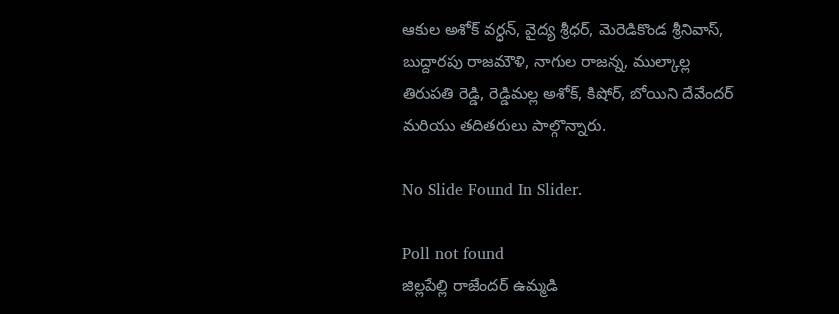ఆకుల అశోక్ వర్ధన్, వైద్య శ్రీధర్, మెరెడికొండ శ్రీనివాస్, బుద్దారపు రాజమౌళి, నాగుల రాజన్న, ముల్కాల్ల తిరుపతి రెడ్డి, రెడ్డిమల్ల అశోక్, కిషోర్, బోయిని దేవేందర్ మరియు తదితరులు పాల్గొన్నారు.

No Slide Found In Slider.

Poll not found
జిల్లపేల్లి రాజేందర్ ఉమ్మడి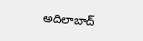అదిలాబాద్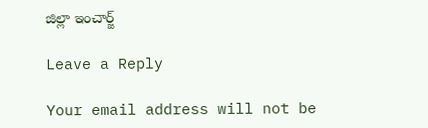జిల్లా ఇంచార్జ్

Leave a Reply

Your email address will not be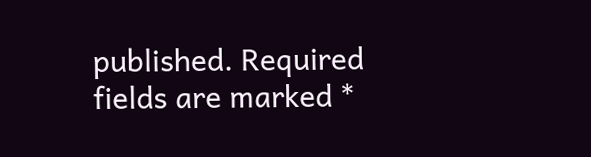published. Required fields are marked *